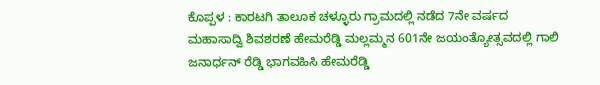ಕೊಪ್ಪಳ : ಕಾರಟಗಿ ತಾಲೂಕ ಚಳ್ಳೂರು ಗ್ರಾಮದಲ್ಲಿ ನಡೆದ 7ನೇ ವರ್ಷದ ಮಹಾಸಾದ್ವಿ ಶಿವಶರಣೆ ಹೇಮರೆಡ್ಡಿ ಮಲ್ಲಮ್ಮನ 601ನೇ ಜಯಂತ್ಯೋತ್ಸವದಲ್ಲಿ ಗಾಲಿ ಜನಾರ್ಧನ್ ರೆಡ್ಡಿ ಭಾಗವಹಿಸಿ ಹೇಮರೆಡ್ಡಿ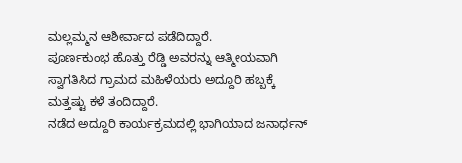ಮಲ್ಲಮ್ಮನ ಆಶೀರ್ವಾದ ಪಡೆದಿದ್ದಾರೆ.
ಪೂರ್ಣಕುಂಭ ಹೊತ್ತು ರೆಡ್ಡಿ ಅವರನ್ನು ಆತ್ಮೀಯವಾಗಿ ಸ್ವಾಗತಿಸಿದ ಗ್ರಾಮದ ಮಹಿಳೆಯರು ಅದ್ದೂರಿ ಹಬ್ಬಕ್ಕೆ ಮತ್ತಷ್ಟು ಕಳೆ ತಂದಿದ್ದಾರೆ.
ನಡೆದ ಅದ್ದೂರಿ ಕಾರ್ಯಕ್ರಮದಲ್ಲಿ ಭಾಗಿಯಾದ ಜನಾರ್ಧನ್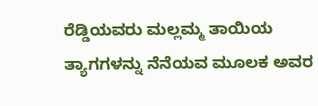ರೆಡ್ಡಿಯವರು ಮಲ್ಲಮ್ಮ ತಾಯಿಯ ತ್ಯಾಗಗಳನ್ನು ನೆನೆಯವ ಮೂಲಕ ಅವರ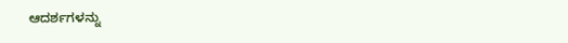ಆದರ್ಶಗಳನ್ನು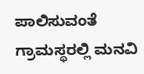ಪಾಲಿಸುವಂತೆ ಗ್ರಾಮಸ್ಥರಲ್ಲಿ ಮನವಿ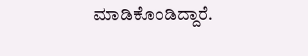ಮಾಡಿಕೊಂಡಿದ್ದಾರೆ.